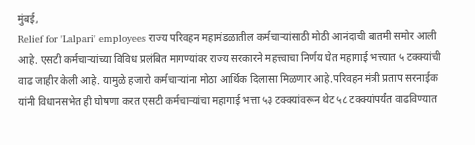मुंबई,
Relief for 'Lalpari' employees राज्य परिवहन महामंडळातील कर्मचाऱ्यांसाठी मोठी आनंदाची बातमी समोर आली आहे. एसटी कर्मचाऱ्यांच्या विविध प्रलंबित मागण्यांवर राज्य सरकारने महत्त्वाचा निर्णय घेत महागाई भत्त्यात ५ टक्क्यांची वाढ जाहीर केली आहे. यामुळे हजारो कर्मचाऱ्यांना मोठा आर्थिक दिलासा मिळणार आहे.परिवहन मंत्री प्रताप सरनाईक यांनी विधानसभेत ही घोषणा करत एसटी कर्मचाऱ्यांचा महागाई भत्ता ५३ टक्क्यांवरून थेट ५८ टक्क्यांपर्यंत वाढविण्यात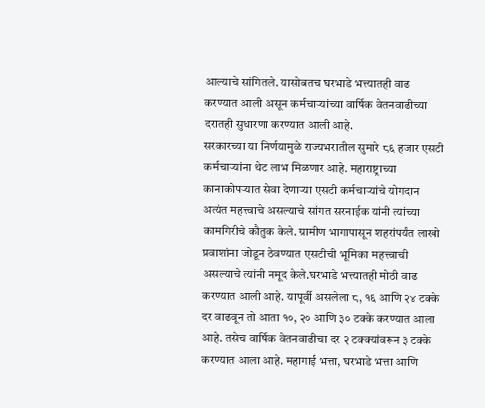आल्याचे सांगितले. यासोबतच घरभाडे भत्त्यातही वाढ करण्यात आली असून कर्मचाऱ्यांच्या वार्षिक वेतनवाढीच्या दरातही सुधारणा करण्यात आली आहे.
सरकारच्या या निर्णयामुळे राज्यभरातील सुमारे ८६ हजार एसटी कर्मचाऱ्यांना थेट लाभ मिळणार आहे. महाराष्ट्राच्या कानाकोपऱ्यात सेवा देणाऱ्या एसटी कर्मचाऱ्यांचे योगदान अत्यंत महत्त्वाचे असल्याचे सांगत सरनाईक यांनी त्यांच्या कामगिरीचे कौतुक केले. ग्रामीण भागापासून शहरांपर्यंत लाखो प्रवाशांना जोडून ठेवण्यात एसटीची भूमिका महत्त्वाची असल्याचे त्यांनी नमूद केले.घरभाडे भत्त्यातही मोठी वाढ करण्यात आली आहे. यापूर्वी असलेला ८, १६ आणि २४ टक्के दर वाढवून तो आता १०, २० आणि ३० टक्के करण्यात आला आहे. तसेच वार्षिक वेतनवाढीचा दर २ टक्क्यांवरून ३ टक्के करण्यात आला आहे. महागाई भत्ता, घरभाडे भत्ता आणि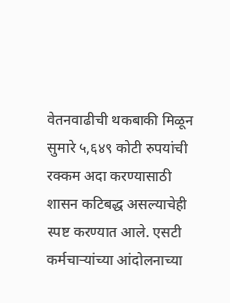वेतनवाढीची थकबाकी मिळून सुमारे ५,६४९ कोटी रुपयांची रक्कम अदा करण्यासाठी शासन कटिबद्ध असल्याचेही स्पष्ट करण्यात आले. एसटी कर्मचाऱ्यांच्या आंदोलनाच्या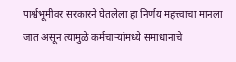पार्श्वभूमीवर सरकारने घेतलेला हा निर्णय महत्त्वाचा मानला जात असून त्यामुळे कर्मचाऱ्यांमध्ये समाधानाचे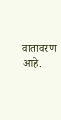वातावरण आहे.